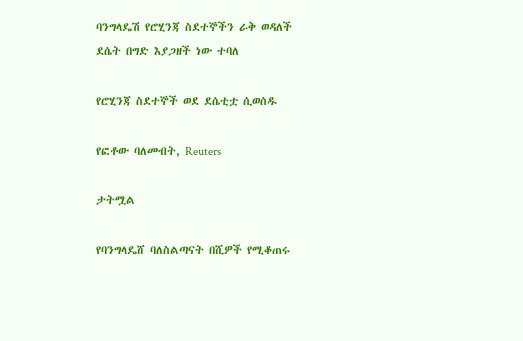ባንግላዴሽ የሮሂንጃ ስደተኞችን ራቅ ወዳለች ደሴት በግድ እያጋዘች ነው ተባለ

የሮሂንጃ ስደተኞች ወደ ደሴቲቷ ሲወሰዱ

የፎቶው ባለመብት, Reuters

ታትሟል

የባንግላዴሸ ባለስልጣናት በሺዎች የሚቆጠሩ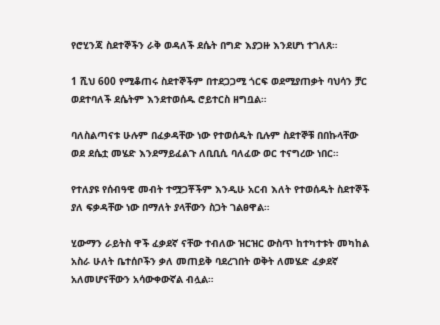የሮሂንጃ ስደተኞችን ራቅ ወዳለች ደሴት በግድ እያጋዙ እንደሆነ ተገለጸ።

1 ሺህ 600 የሚቆጠሩ ስደተኞችም በተደጋጋሚ ጎርፍ ወደሚያጠቃት ባህሳን ቻር ወደተባለች ደሴትም እንደተወሰዱ ሮይተርስ ዘግቧል።

ባለስልጣናቱ ሁሉም በፈቃዳቸው ነው የተወሰዱት ቢሉም ስደተኞቹ በበኩላቸው ወደ ደሴቷ መሄድ እንደማይፈልጉ ለቢቢሲ ባለፈው ወር ተናግረው ነበር።

የተለያዩ የሰብዓዊ መብት ተሟጋቾችም እንዲሁ አርብ እለት የተወሰዱት ስደተኞች ያለ ፍቃዳቸው ነው በማለት ያላቸውን ስጋት ገልፀዋል።

ሂውማን ራይትስ ዋች ፈቃደኛ ናቸው ተብለው ዝርዝር ውስጥ ከተካተቱት መካከል አስራ ሁለት ቤተሰቦችን ቃለ መጠይቅ ባደረገበት ወቅት ለመሄድ ፈቃደኛ አለመሆናቸውን አሳውቀውኛል ብሏል።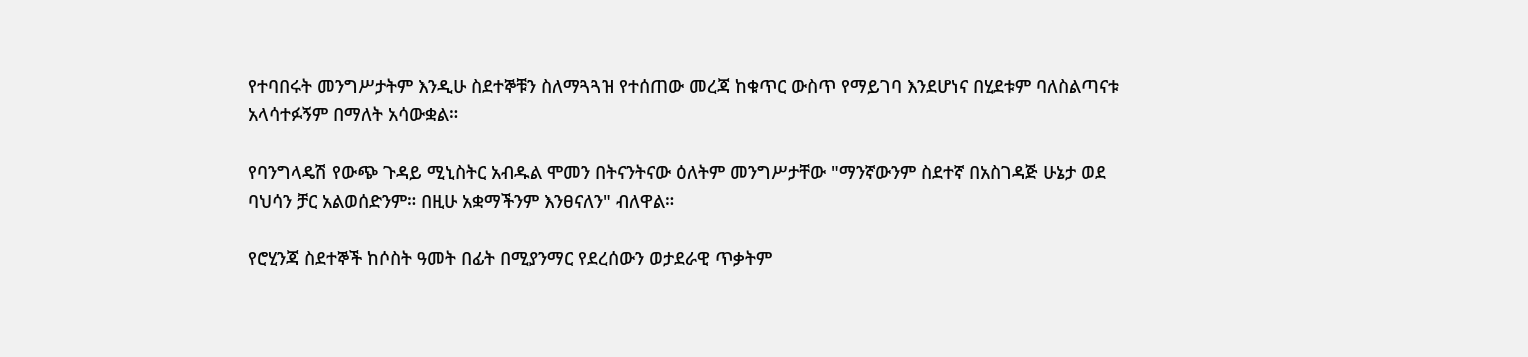የተባበሩት መንግሥታትም እንዲሁ ስደተኞቹን ስለማጓጓዝ የተሰጠው መረጃ ከቁጥር ውስጥ የማይገባ እንደሆነና በሂደቱም ባለስልጣናቱ አላሳተፉኝም በማለት አሳውቋል።

የባንግላዴሽ የውጭ ጉዳይ ሚኒስትር አብዱል ሞመን በትናንትናው ዕለትም መንግሥታቸው "ማንኛውንም ስደተኛ በአስገዳጅ ሁኔታ ወደ ባህሳን ቻር አልወሰድንም። በዚሁ አቋማችንም እንፀናለን" ብለዋል።

የሮሂንጃ ስደተኞች ከሶስት ዓመት በፊት በሚያንማር የደረሰውን ወታደራዊ ጥቃትም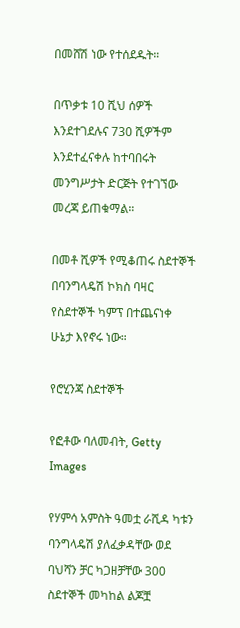በመሸሽ ነው የተሰደዱት።

በጥቃቱ 10 ሺህ ሰዎች እንደተገደሉና 730 ሺዎችም እንደተፈናቀሉ ከተባበሩት መንግሥታት ድርጅት የተገኘው መረጃ ይጠቁማል።

በመቶ ሺዎች የሚቆጠሩ ስደተኞች በባንግላዴሽ ኮክስ ባዛር የስደተኞች ካምፕ በተጨናነቀ ሁኔታ እየኖሩ ነው።

የሮሂንጃ ስደተኞች

የፎቶው ባለመብት, Getty Images

የሃምሳ አምስት ዓመቷ ራሺዳ ካቱን ባንግላዴሽ ያለፈቃዳቸው ወደ ባህሻን ቻር ካጋዘቻቸው 300 ስደተኞች መካከል ልጆቿ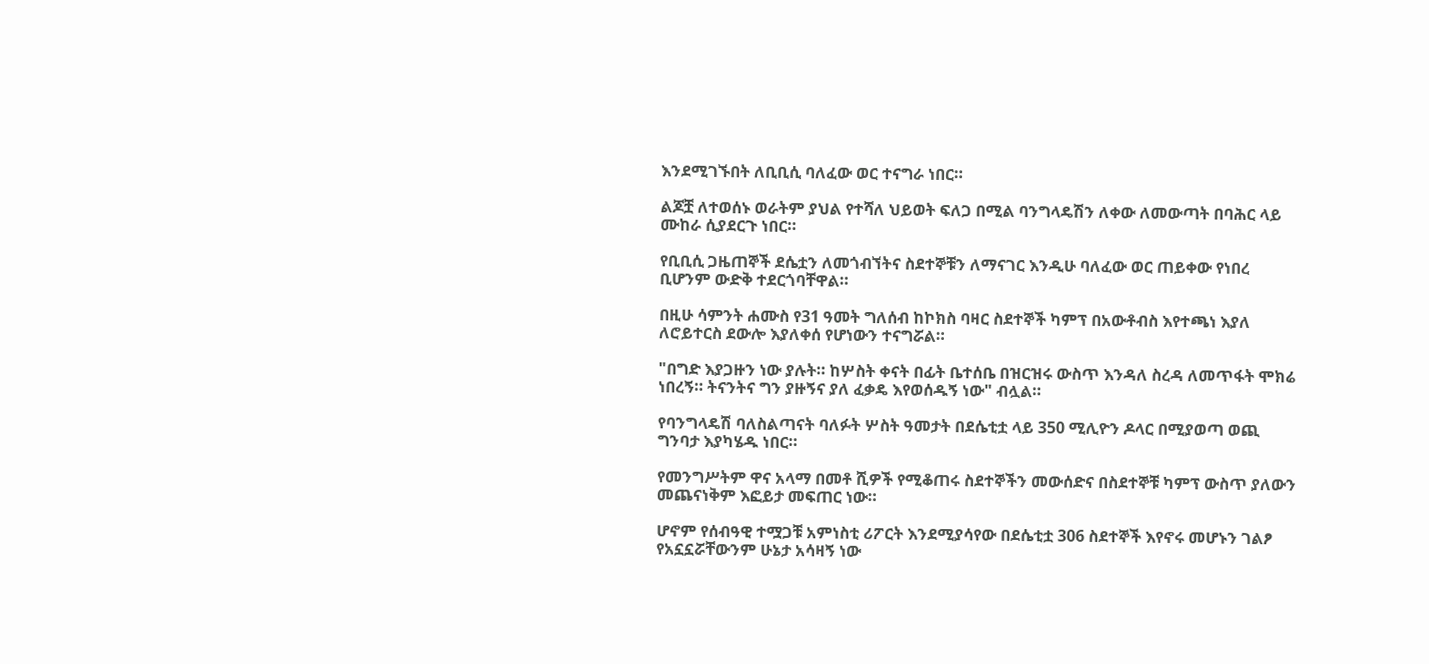እንደሚገኙበት ለቢቢሲ ባለፈው ወር ተናግራ ነበር።

ልጆቿ ለተወሰኑ ወራትም ያህል የተሻለ ህይወት ፍለጋ በሚል ባንግላዴሽን ለቀው ለመውጣት በባሕር ላይ ሙከራ ሲያደርጉ ነበር።

የቢቢሲ ጋዜጠኞች ደሴቷን ለመጎብኘትና ስደተኞቹን ለማናገር እንዲሁ ባለፈው ወር ጠይቀው የነበረ ቢሆንም ውድቅ ተደርጎባቸዋል።

በዚሁ ሳምንት ሐሙስ የ31 ዓመት ግለሰብ ከኮክስ ባዛር ስደተኞች ካምፕ በአውቶብስ እየተጫነ እያለ ለሮይተርስ ደውሎ እያለቀሰ የሆነውን ተናግሯል።

"በግድ እያጋዙን ነው ያሉት። ከሦስት ቀናት በፊት ቤተሰቤ በዝርዝሩ ውስጥ እንዳለ ስረዳ ለመጥፋት ሞክሬ ነበረኝ። ትናንትና ግን ያዙኝና ያለ ፈቃዴ እየወሰዱኝ ነው" ብሏል።

የባንግላዴሽ ባለስልጣናት ባለፉት ሦስት ዓመታት በደሴቲቷ ላይ 350 ሚሊዮን ዶላር በሚያወጣ ወጪ ግንባታ እያካሄዱ ነበር።

የመንግሥትም ዋና አላማ በመቶ ሺዎች የሚቆጠሩ ስደተኞችን መውሰድና በስደተኞቹ ካምፕ ውስጥ ያለውን መጨናነቅም እፎይታ መፍጠር ነው።

ሆኖም የሰብዓዊ ተሟጋቹ አምነስቲ ሪፖርት እንደሚያሳየው በደሴቲቷ 306 ስደተኞች እየኖሩ መሆኑን ገልፆ የአኗኗሯቸውንም ሁኔታ አሳዛኝ ነው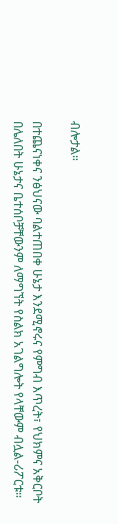ብሎታል።

በተጨናነቀና ንፅህናው ባልተጠበቀ ሁኔታ እንደሚኖሩና የምግብ እጥረት፣ የህክምና አቅርቦት በሌለበት ሁኔታና ቤተሰቦቻቸውንም ለማግኘት የስልክ አገልግሎት የላቸውም ብሏል-ሪፖርቱ።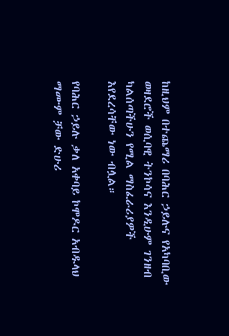ከዚህም በተጨማሪ በባሕር ኃይሉና የአካባቢው ወዛደሮች ወሲባዊ ትንኮሳና እንዲሁም ገንዘብ ካልሰጣችሁን የሚል ማስፈራሪያዎች እየደረሳቸው ነው ብሏል።

የባሕር ኃይሉ ቃለ አቀባይ ኮሞዶር አብዱላህ ማሙም ቻው ድሁሪ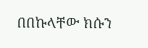በበኩላቸው ክሱን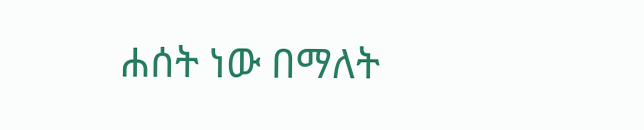ሐሰት ነው በማለት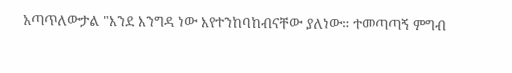አጣጥለውታል "እንደ እንግዳ ነው እየተንከባከብናቸው ያለነው። ተመጣጣኝ ምግብ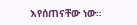እየሰጠናቸው ነው።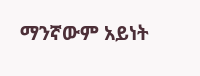ማንኛውም አይነት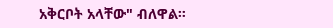አቅርቦት አላቸው" ብለዋል።